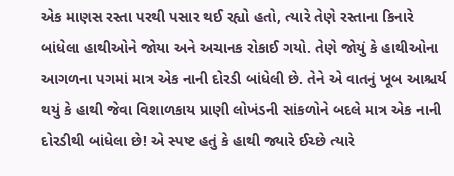એક માણસ રસ્તા પરથી પસાર થઈ રહ્યો હતો, ત્યારે તેણે રસ્તાના કિનારે બાંધેલા હાથીઓને જોયા અને અચાનક રોકાઈ ગયો. તેણે જોયું કે હાથીઓના આગળના પગમાં માત્ર એક નાની દોરડી બાંધેલી છે. તેને એ વાતનું ખૂબ આશ્ચર્ય થયું કે હાથી જેવા વિશાળકાય પ્રાણી લોખંડની સાંકળોને બદલે માત્ર એક નાની દોરડીથી બાંધેલા છે! એ સ્પષ્ટ હતું કે હાથી જ્યારે ઈચ્છે ત્યારે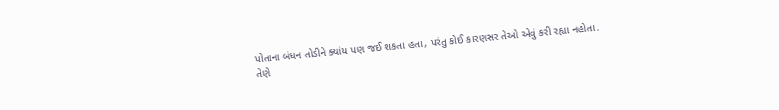પોતાના બંધન તોડીને ક્યાંય પણ જઈ શકતા હતા, પરંતુ કોઈ કારણસર તેઓ એવું કરી રહ્યા નહોતા.
તેણે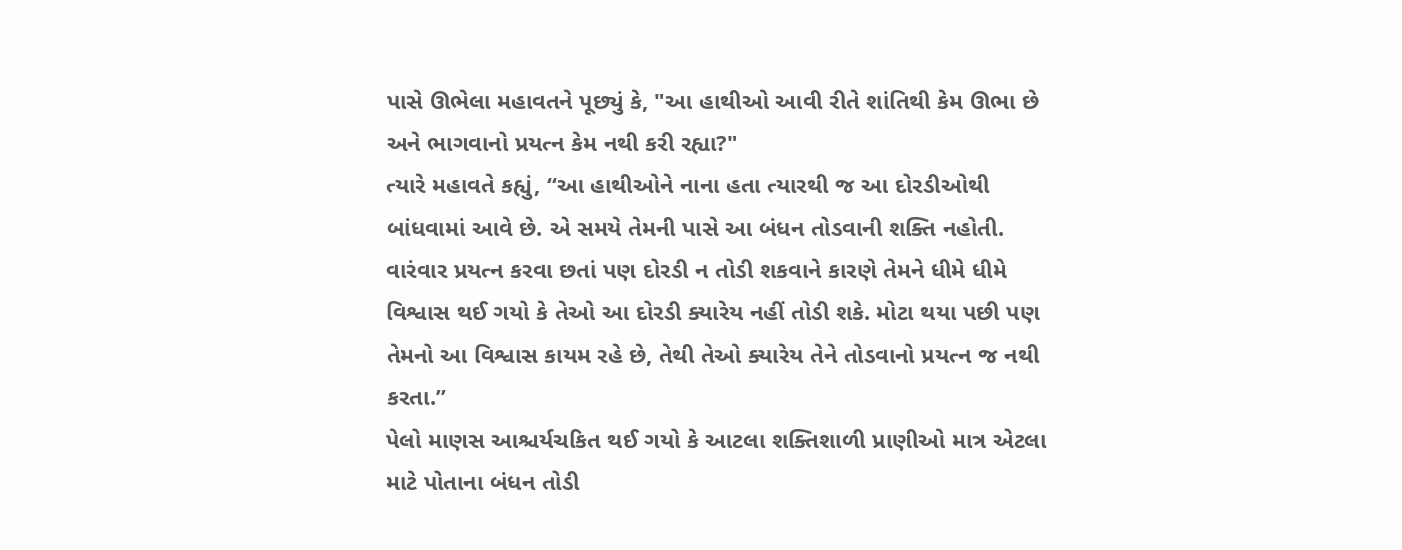પાસે ઊભેલા મહાવતને પૂછ્યું કે, "આ હાથીઓ આવી રીતે શાંતિથી કેમ ઊભા છે અને ભાગવાનો પ્રયત્ન કેમ નથી કરી રહ્યા?"
ત્યારે મહાવતે કહ્યું, “આ હાથીઓને નાના હતા ત્યારથી જ આ દોરડીઓથી બાંધવામાં આવે છે. એ સમયે તેમની પાસે આ બંધન તોડવાની શક્તિ નહોતી. વારંવાર પ્રયત્ન કરવા છતાં પણ દોરડી ન તોડી શકવાને કારણે તેમને ધીમે ધીમે વિશ્વાસ થઈ ગયો કે તેઓ આ દોરડી ક્યારેય નહીં તોડી શકે. મોટા થયા પછી પણ તેમનો આ વિશ્વાસ કાયમ રહે છે, તેથી તેઓ ક્યારેય તેને તોડવાનો પ્રયત્ન જ નથી કરતા.”
પેલો માણસ આશ્ચર્યચકિત થઈ ગયો કે આટલા શક્તિશાળી પ્રાણીઓ માત્ર એટલા માટે પોતાના બંધન તોડી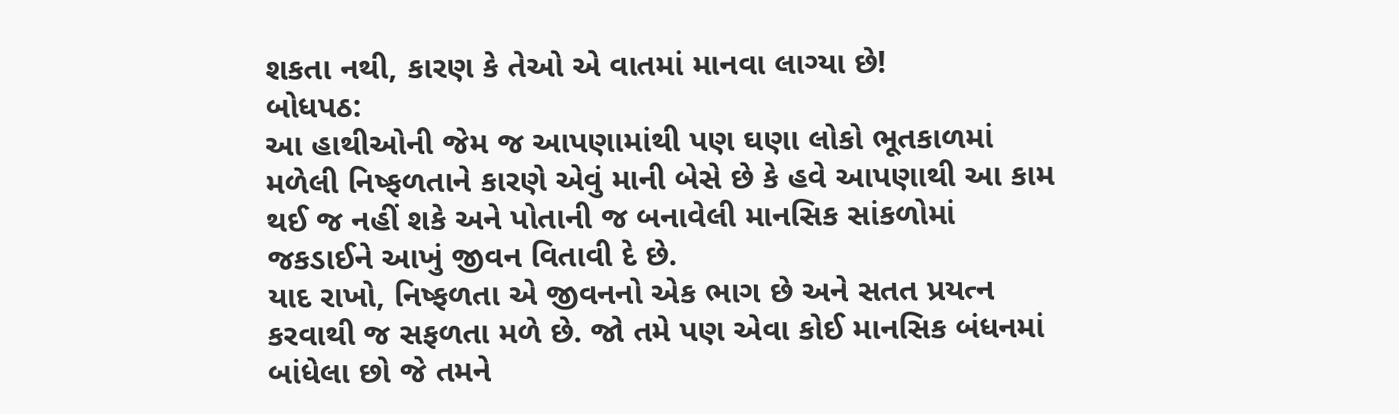શકતા નથી, કારણ કે તેઓ એ વાતમાં માનવા લાગ્યા છે!
બોધપઠ:
આ હાથીઓની જેમ જ આપણામાંથી પણ ઘણા લોકો ભૂતકાળમાં મળેલી નિષ્ફળતાને કારણે એવું માની બેસે છે કે હવે આપણાથી આ કામ થઈ જ નહીં શકે અને પોતાની જ બનાવેલી માનસિક સાંકળોમાં જકડાઈને આખું જીવન વિતાવી દે છે.
યાદ રાખો, નિષ્ફળતા એ જીવનનો એક ભાગ છે અને સતત પ્રયત્ન કરવાથી જ સફળતા મળે છે. જો તમે પણ એવા કોઈ માનસિક બંધનમાં બાંધેલા છો જે તમને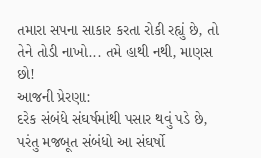તમારા સપના સાકાર કરતા રોકી રહ્યું છે, તો તેને તોડી નાખો... તમે હાથી નથી, માણસ છો!
આજની પ્રેરણા:
દરેક સંબંધે સંઘર્ષમાંથી પસાર થવું પડે છે, પરંતુ મજબૂત સંબંધો આ સંઘર્ષો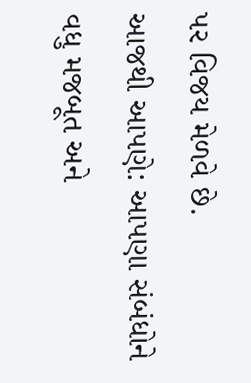પર વિજય મેળવે છે.
આજથી આપણે: આપણા સંબંધોને વધુ મજબૂત અને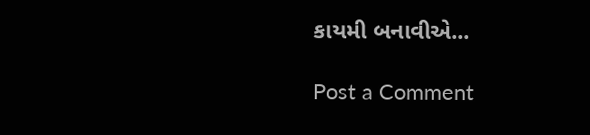કાયમી બનાવીએ...

Post a Comment